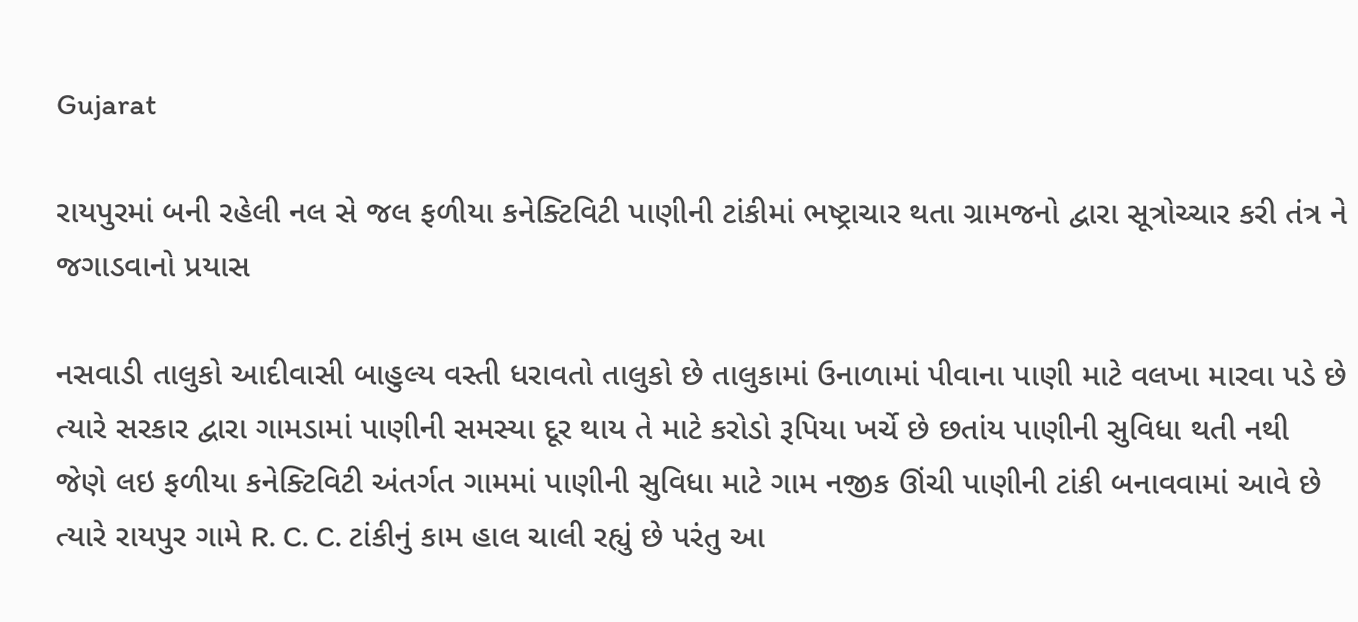Gujarat

રાયપુરમાં બની રહેલી નલ સે જલ ફળીયા કનેક્ટિવિટી પાણીની ટાંકીમાં ભષ્ટ્રાચાર થતા ગ્રામજનો દ્વારા સૂત્રોચ્ચાર કરી તંત્ર ને જગાડવાનો પ્રયાસ

નસવાડી તાલુકો આદીવાસી બાહુલ્ય વસ્તી ધરાવતો તાલુકો છે તાલુકામાં ઉનાળામાં પીવાના પાણી માટે વલખા મારવા પડે છે ત્યારે સરકાર દ્વારા ગામડામાં પાણીની સમસ્યા દૂર થાય તે માટે કરોડો રૂપિયા ખર્ચે છે છતાંય પાણીની સુવિધા થતી નથી જેણે લઇ ફળીયા કનેક્ટિવિટી અંતર્ગત ગામમાં પાણીની સુવિધા માટે ગામ નજીક ઊંચી પાણીની ટાંકી બનાવવામાં આવે છે
ત્યારે રાયપુર ગામે R. C. C. ટાંકીનું કામ હાલ ચાલી રહ્યું છે પરંતુ આ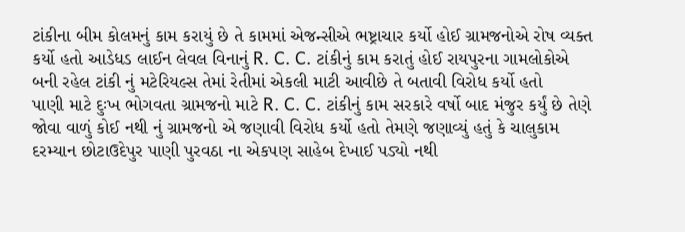ટાંકીના બીમ કોલમનું કામ કરાયું છે તે કામમાં એજન્સીએ ભષ્ટ્રાચાર કર્યો હોઈ ગ્રામજનોએ રોષ વ્યક્ત કર્યો હતો આડેધડ લાઈન લેવલ વિનાનું R. C. C. ટાંકીનું કામ કરાતું હોઈ રાયપુરના ગામલોકોએ બની રહેલ ટાંકી નું મટેરિયલ્સ તેમાં રેતીમાં એકલી માટી આવીછે તે બતાવી વિરોધ કર્યો હતો
પાણી માટે દુઃખ ભોગવતા ગ્રામજનો માટે R. C. C. ટાંકીનું કામ સરકારે વર્ષો બાદ મંજુર કર્યું છે તેણે જોવા વાળું કોઈ નથી નું ગ્રામજનો એ જણાવી વિરોધ કર્યો હતો તેમણે જણાવ્યું હતું કે ચાલુકામ દરમ્યાન છોટાઉદેપુર પાણી પુરવઠા ના એકપણ સાહેબ દેખાઈ પડ્યો નથી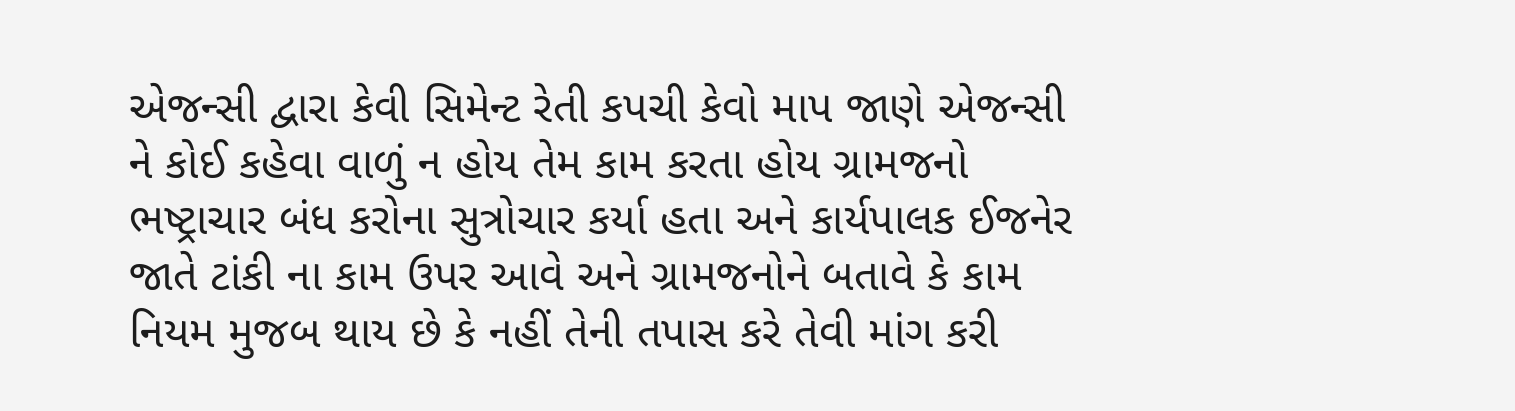એજન્સી દ્વારા કેવી સિમેન્ટ રેતી કપચી કેવો માપ જાણે એજન્સી ને કોઈ કહેવા વાળું ન હોય તેમ કામ કરતા હોય ગ્રામજનો ભષ્ટ્રાચાર બંધ કરોના સુત્રોચાર કર્યા હતા અને કાર્યપાલક ઈજનેર જાતે ટાંકી ના કામ ઉપર આવે અને ગ્રામજનોને બતાવે કે કામ નિયમ મુજબ થાય છે કે નહીં તેની તપાસ કરે તેવી માંગ કરી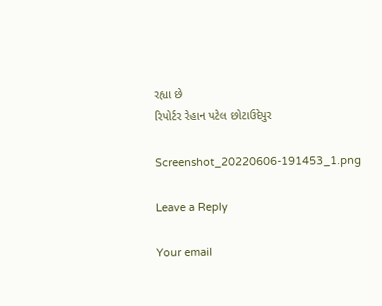રહ્યા છે
રિપોર્ટર રેહાન પટેલ છોટાઉદેપુર

Screenshot_20220606-191453_1.png

Leave a Reply

Your email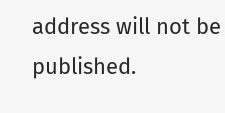address will not be published.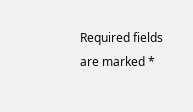Required fields are marked *